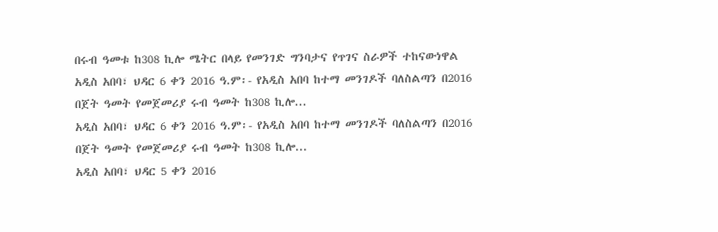በሩብ ዓመቱ ከ308 ኪሎ ሜትር በላይ የመንገድ ግንባታና የጥገና ስራዎች ተከናውነዋል
አዲስ አበባ፣ ህዳር 6 ቀን 2016 ዓ.ም፡- የአዲስ አበባ ከተማ መንገዶች ባለስልጣን በ2016 በጀት ዓመት የመጀመሪያ ሩብ ዓመት ከ308 ኪሎ...
አዲስ አበባ፣ ህዳር 6 ቀን 2016 ዓ.ም፡- የአዲስ አበባ ከተማ መንገዶች ባለስልጣን በ2016 በጀት ዓመት የመጀመሪያ ሩብ ዓመት ከ308 ኪሎ...
አዲስ አበባ፣ ህዳር 5 ቀን 2016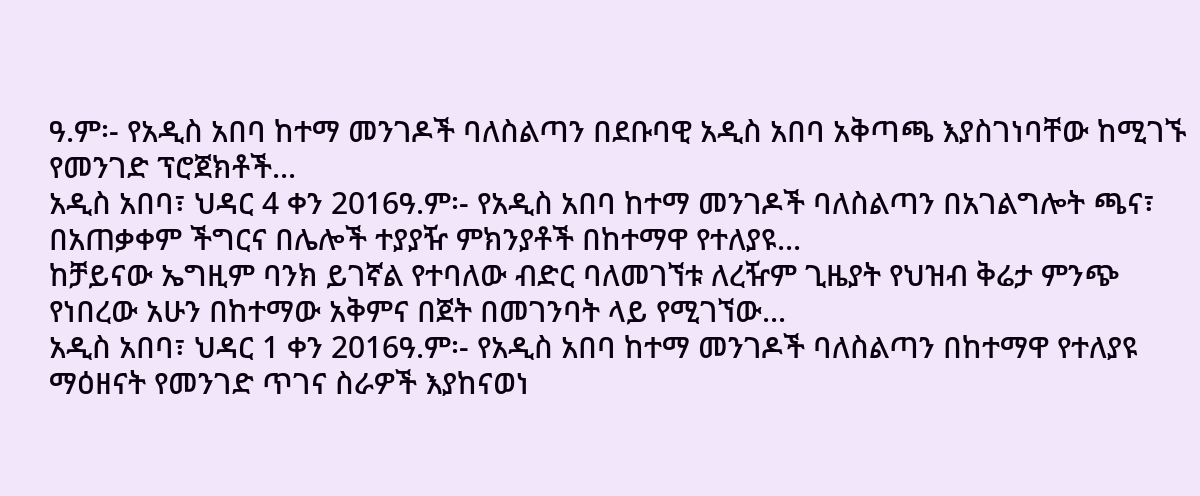ዓ.ም፡- የአዲስ አበባ ከተማ መንገዶች ባለስልጣን በደቡባዊ አዲስ አበባ አቅጣጫ እያስገነባቸው ከሚገኙ የመንገድ ፕሮጀክቶች...
አዲስ አበባ፣ ህዳር 4 ቀን 2016ዓ.ም፡- የአዲስ አበባ ከተማ መንገዶች ባለስልጣን በአገልግሎት ጫና፣ በአጠቃቀም ችግርና በሌሎች ተያያዥ ምክንያቶች በከተማዋ የተለያዩ...
ከቻይናው ኤግዚም ባንክ ይገኛል የተባለው ብድር ባለመገኘቱ ለረዥም ጊዜያት የህዝብ ቅሬታ ምንጭ የነበረው አሁን በከተማው አቅምና በጀት በመገንባት ላይ የሚገኘው...
አዲስ አበባ፣ ህዳር 1 ቀን 2016ዓ.ም፡- የአዲስ አበባ ከተማ መንገዶች ባለስልጣን በከተማዋ የተለያዩ ማዕዘናት የመንገድ ጥገና ስራዎች እያከናወነ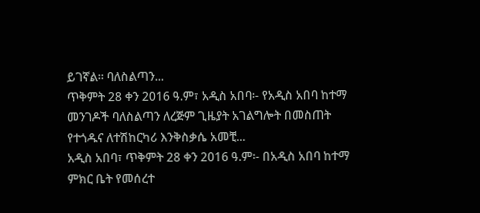ይገኛል፡፡ ባለስልጣን...
ጥቅምት 28 ቀን 2016 ዓ.ም፣ አዲስ አበባ፡- የአዲስ አበባ ከተማ መንገዶች ባለስልጣን ለረጅም ጊዜያት አገልግሎት በመስጠት የተጎዱና ለተሽከርካሪ እንቅስቃሴ አመቺ...
አዲስ አበባ፣ ጥቅምት 28 ቀን 2016 ዓ.ም፡- በአዲስ አበባ ከተማ ምክር ቤት የመሰረተ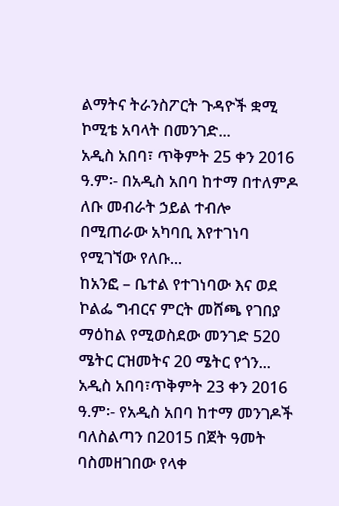ልማትና ትራንስፖርት ጉዳዮች ቋሚ ኮሚቴ አባላት በመንገድ...
አዲስ አበባ፣ ጥቅምት 25 ቀን 2016 ዓ.ም፡- በአዲስ አበባ ከተማ በተለምዶ ለቡ መብራት ኃይል ተብሎ በሚጠራው አካባቢ እየተገነባ የሚገኘው የለቡ...
ከአንፎ – ቤተል የተገነባው እና ወደ ኮልፌ ግብርና ምርት መሸጫ የገበያ ማዕከል የሚወስደው መንገድ 520 ሜትር ርዝመትና 20 ሜትር የጎን...
አዲስ አበባ፣ጥቅምት 23 ቀን 2016 ዓ.ም፡- የአዲስ አበባ ከተማ መንገዶች ባለስልጣን በ2015 በጀት ዓመት ባስመዘገበው የላቀ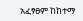አፈፃፀም ከከተማ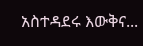አስተዳደሩ እውቅና...